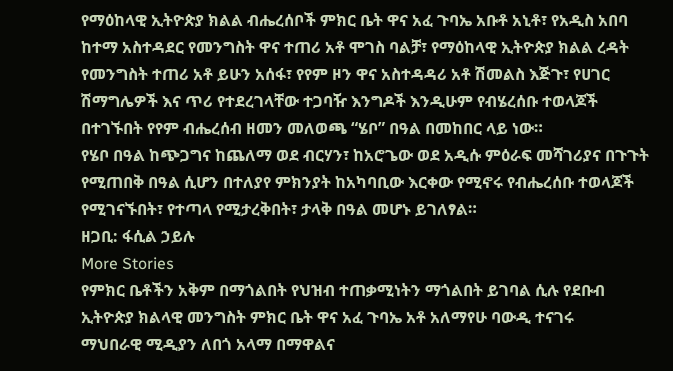የማዕከላዊ ኢትዮጵያ ክልል ብሔረሰቦች ምክር ቤት ዋና አፈ ጉባኤ አቡቶ አኒቶ፣ የአዲስ አበባ ከተማ አስተዳደር የመንግስት ዋና ተጠሪ አቶ ሞገስ ባልቻ፣ የማዕከላዊ ኢትዮጵያ ክልል ረዳት የመንግስት ተጠሪ አቶ ይሁን አሰፋ፣ የየም ዞን ዋና አስተዳዳሪ አቶ ሽመልስ እጅጉ፣ የሀገር ሽማግሌዎች እና ጥሪ የተደረገላቸው ተጋባዥ እንግዶች እንዲሁም የብሄረሰቡ ተወላጆች በተገኙበት የየም ብሔረሰብ ዘመን መለወጫ “ሄቦ” በዓል በመከበር ላይ ነው።
የሄቦ በዓል ከጭጋግና ከጨለማ ወደ ብርሃን፣ ከአሮጌው ወደ አዲሱ ምዕራፍ መሻገሪያና በጉጉት የሚጠበቅ በዓል ሲሆን በተለያየ ምክንያት ከአካባቢው እርቀው የሚኖሩ የብሔረሰቡ ተወላጆች የሚገናኙበት፣ የተጣላ የሚታረቅበት፣ ታላቅ በዓል መሆኑ ይገለፃል።
ዘጋቢ: ፋሲል ኃይሉ
More Stories
የምክር ቤቶችን አቅም በማጎልበት የህዝብ ተጠቃሚነትን ማጎልበት ይገባል ሲሉ የደቡብ ኢትዮጵያ ክልላዊ መንግስት ምክር ቤት ዋና አፈ ጉባኤ አቶ አለማየሁ ባውዲ ተናገሩ
ማህበራዊ ሚዲያን ለበጎ አላማ በማዋልና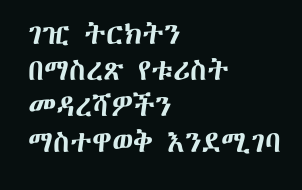ገዢ ትርክትን በማስረጽ የቱሪስት መዳረሻዎችን ማስተዋወቅ እንደሚገባ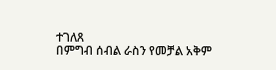ተገለጸ
በምግብ ሰብል ራስን የመቻል አቅም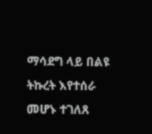ማሳደግ ላይ በልዩ ትኩረት እየተሰራ መሆኑ ተገለጸ